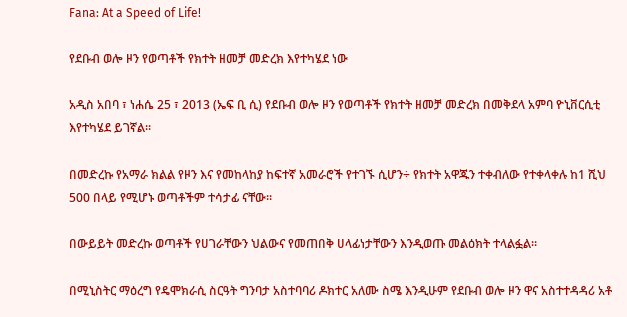Fana: At a Speed of Life!

የደቡብ ወሎ ዞን የወጣቶች የክተት ዘመቻ መድረክ እየተካሄደ ነው

አዲስ አበባ ፣ ነሐሴ 25 ፣ 2013 (ኤፍ ቢ ሲ) የደቡብ ወሎ ዞን የወጣቶች የክተት ዘመቻ መድረክ በመቅደላ አምባ ዮኒቨርሲቲ እየተካሄደ ይገኛል፡፡

በመድረኩ የአማራ ክልል የዞን እና የመከላከያ ከፍተኛ አመራሮች የተገኙ ሲሆን÷ የክተት አዋጁን ተቀብለው የተቀላቀሉ ከ1 ሺህ 500 በላይ የሚሆኑ ወጣቶችም ተሳታፊ ናቸው።

በውይይት መድረኩ ወጣቶች የሀገራቸውን ህልውና የመጠበቅ ሀላፊነታቸውን እንዲወጡ መልዕክት ተላልፏል።

በሚኒስትር ማዕረግ የዴሞክራሲ ስርዓት ግንባታ አስተባባሪ ዶክተር አለሙ ስሜ እንዲሁም የደቡብ ወሎ ዞን ዋና አስተተዳዳሪ አቶ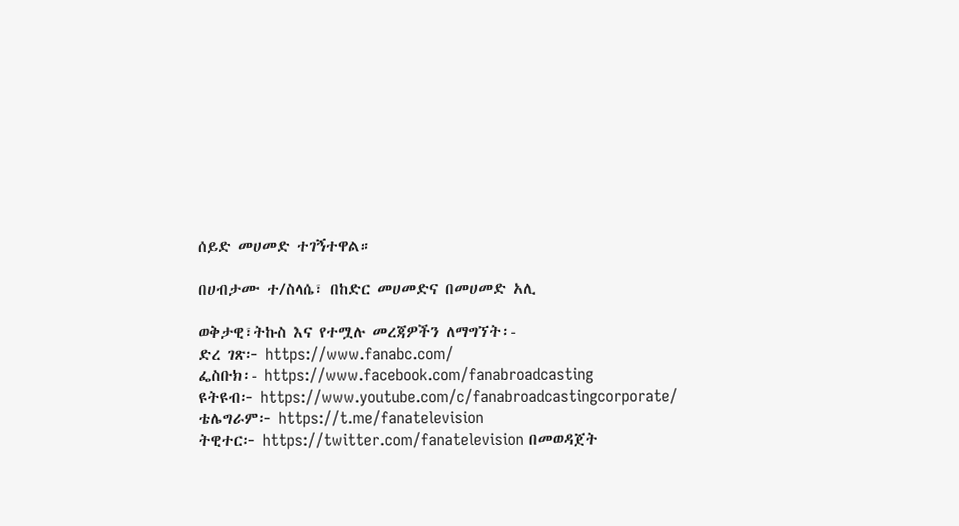ሰይድ መሀመድ ተገኝተዋል።

በሀብታሙ ተ/ስላሴ፣ በከድር መሀመድና በመሀመድ አሊ

ወቅታዊ፣ትኩስ እና የተሟሉ መረጃዎችን ለማግኘት፡-
ድረ ገጽ፦ https://www.fanabc.com/
ፌስቡክ፡- https://www.facebook.com/fanabroadcasting
ዩትዩብ፦ https://www.youtube.com/c/fanabroadcastingcorporate/
ቴሌግራም፦ https://t.me/fanatelevision
ትዊተር፦ https://twitter.com/fanatelevision በመወዳጀት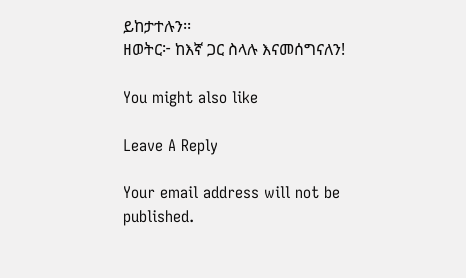ይከታተሉን፡፡
ዘወትር፦ ከእኛ ጋር ስላሉ እናመሰግናለን!

You might also like

Leave A Reply

Your email address will not be published.